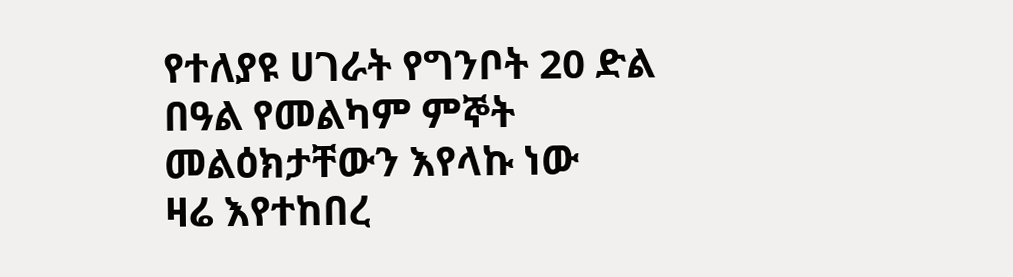የተለያዩ ሀገራት የግንቦት 20 ድል በዓል የመልካም ምኞት መልዕክታቸውን እየላኩ ነው
ዛሬ እየተከበረ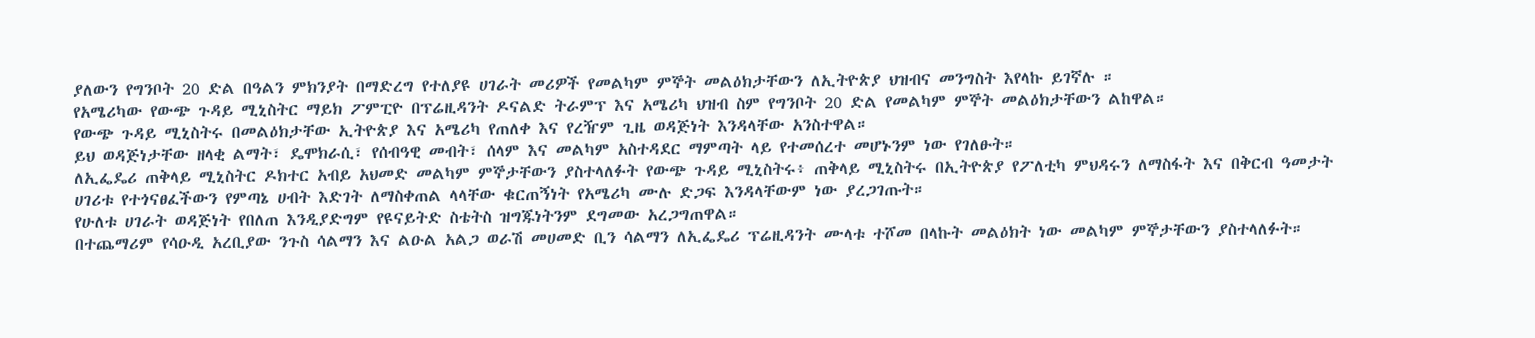ያለውን የግንቦት 20 ድል በዓልን ምክንያት በማድረግ የተለያዩ ሀገራት መሪዎች የመልካም ምኞት መልዕክታቸውን ለኢትዮጵያ ህዝብና መንግስት እየላኩ ይገኛሉ ።
የአሜሪካው የውጭ ጉዳይ ሚኒስትር ማይክ ፖምፒዮ በፕሬዚዳንት ዶናልድ ትራምፕ እና አሜሪካ ህዝብ ስም የግንቦት 20 ድል የመልካም ምኞት መልዕክታቸውን ልከዋል።
የውጭ ጉዳይ ሚኒስትሩ በመልዕክታቸው ኢትዮጵያ እና አሜሪካ የጠለቀ እና የረዥም ጊዜ ወዳጅነት እንዳላቸው አንስተዋል።
ይህ ወዳጅነታቸው ዘላቂ ልማት፣ ዴሞክራሲ፣ የሰብዓዊ መብት፣ ሰላም እና መልካም አስተዳደር ማምጣት ላይ የተመሰረተ መሆኑንም ነው የገለፁት።
ለኢፌዴሪ ጠቅላይ ሚኒስትር ዶክተር አብይ አህመድ መልካም ምኞታቸውን ያስተላለፉት የውጭ ጉዳይ ሚኒስትሩ፥ ጠቅላይ ሚኒስትሩ በኢትዮጵያ የፖለቲካ ምህዳሩን ለማስፋት እና በቅርብ ዓመታት ሀገሪቱ የተጎናፀፈችውን የምጣኔ ሀብት እድገት ለማስቀጠል ላላቸው ቁርጠኝነት የአሜሪካ ሙሉ ድጋፍ እንዳላቸውም ነው ያረጋገጡት።
የሁለቱ ሀገራት ወዳጅነት የበለጠ እንዲያድግም የዩናይትድ ስቴትስ ዝግጁነትንም ደግመው አረጋግጠዋል።
በተጨማሪም የሳዑዲ አረቢያው ንጉስ ሳልማን እና ልዑል አልጋ ወራሽ መሀመድ ቢን ሳልማን ለኢፌዴሪ ፕሬዚዳንት ሙላቱ ተሾመ በላኩት መልዕክት ነው መልካም ምኞታቸውን ያስተላለፉት።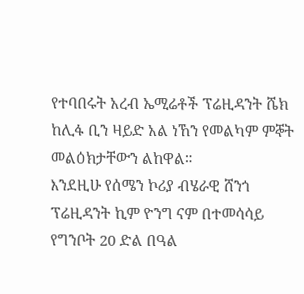የተባበሩት አረብ ኤሚሬቶች ፕሬዚዳንት ሼክ ከሊፋ ቢን ዛይድ አል ነኸን የመልካም ምኞት መልዕክታቸውን ልከዋል።
እንደዚሁ የሰሜን ኮሪያ ብሄራዊ ሸንጎ ፕሬዚዳንት ኪም ዮንግ ናም በተመሳሳይ የግንቦት 20 ድል በዓል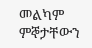መልካም ምኞታቸውን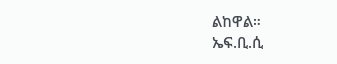ልከዋል።
ኤፍ.ቢ.ሲ